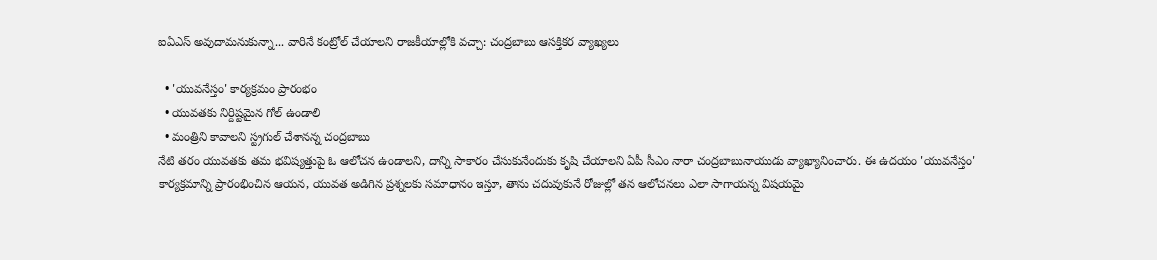ఐఏఎస్ అవుదామనుకున్నా... వారినే కంట్రోల్ చేయాలని రాజకీయాల్లోకి వచ్చా: చంద్రబాబు ఆసక్తికర వ్యాఖ్యలు

  • 'యువనేస్తం' కార్యక్రమం ప్రారంభం
  • యువతకు నిర్దిష్టమైన గోల్ ఉండాలి
  • మంత్రిని కావాలని స్ట్రగుల్ చేశానన్న చంద్రబాబు
నేటి తరం యువతకు తమ భవిష్యత్తుపై ఓ ఆలోచన ఉండాలని, దాన్ని సాకారం చేసుకునేందుకు కృషి చేయాలని ఏపీ సీఎం నారా చంద్రబాబునాయుడు వ్యాఖ్యానించారు. ఈ ఉదయం 'యువనేస్తం' కార్యక్రమాన్ని ప్రారంభించిన ఆయన, యువత అడిగిన ప్రశ్నలకు సమాధానం ఇస్తూ, తాను చదువుకునే రోజుల్లో తన ఆలోచనలు ఎలా సాగాయన్న విషయమై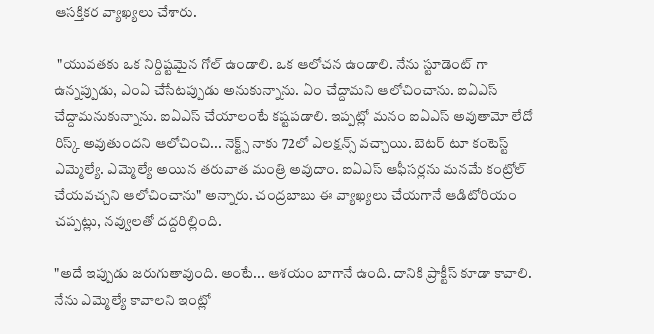ఆసక్తికర వ్యాఖ్యలు చేశారు.

 "యువతకు ఒక నిర్దిష్టమైన గోల్ ఉండాలి. ఒక ఆలోచన ఉండాలి. నేను స్టూడెంట్ గా ఉన్నప్పుడు, ఎంఏ చేసేటప్పుడు అనుకున్నాను. ఏం చేద్దామని ఆలోచించాను. ఐఏఎస్ చేద్దామనుకున్నాను. ఐఏఎస్ చేయాలంటే కష్టపడాలి. ఇప్పట్లో మనం ఐఏఎస్ అవుతామో లేదో రిస్క్ అవుతుందని ఆలోచించి... నెక్ట్స్ నాకు 72లో ఎలక్షన్స్ వచ్చాయి. బెటర్ టూ కంటెస్ట్ ఎమ్మెల్యే. ఎమ్మెల్యే అయిన తరువాత మంత్రి అవుదాం. ఐఏఎస్ ఆఫీసర్లను మనమే కంట్రోల్ చేయవచ్చని ఆలోచించాను" అన్నారు. చంద్రబాబు ఈ వ్యాఖ్యలు చేయగానే ఆడిటోరియం చప్పట్లు, నవ్వులతో దద్దరిల్లింది.

"అదే ఇప్పుడు జరుగుతావుంది. అంటే... ఆశయం బాగానే ఉంది. దానికి ప్రాక్టీస్ కూడా కావాలి. నేను ఎమ్మెల్యే కావాలని ఇంట్లో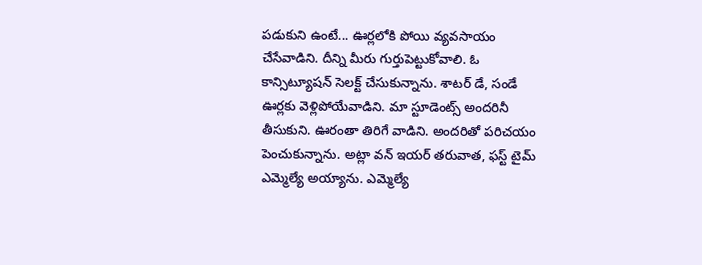పడుకుని ఉంటే... ఊర్లలోకి పోయి వ్యవసాయం చేసేవాడిని. దీన్ని మీరు గుర్తుపెట్టుకోవాలి. ఓ కాన్సిట్యూషన్ సెలక్ట్ చేసుకున్నాను. శాటర్ డే, సండే ఊర్లకు వెళ్లిపోయేవాడిని. మా స్టూడెంట్స్ అందరినీ తీసుకుని. ఊరంతా తిరిగే వాడిని. అందరితో పరిచయం పెంచుకున్నాను. అట్లా వన్ ఇయర్ తరువాత, ఫస్ట్ టైమ్ ఎమ్మెల్యే అయ్యాను. ఎమ్మెల్యే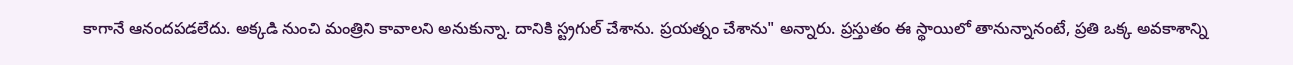కాగానే ఆనందపడలేదు. అక్కడి నుంచి మంత్రిని కావాలని అనుకున్నా. దానికి స్ట్రగుల్ చేశాను. ప్రయత్నం చేశాను" అన్నారు. ప్రస్తుతం ఈ స్థాయిలో తానున్నానంటే, ప్రతి ఒక్క అవకాశాన్ని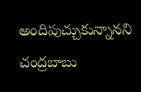అందిపుచ్చుకున్నానని చంద్రబాబు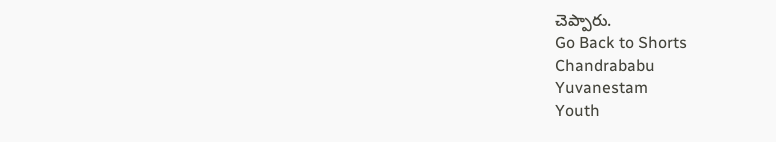చెప్పారు.
Go Back to Shorts
Chandrababu
Yuvanestam
Youth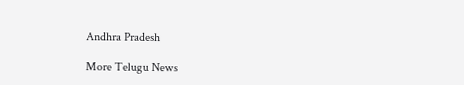Andhra Pradesh

More Telugu News